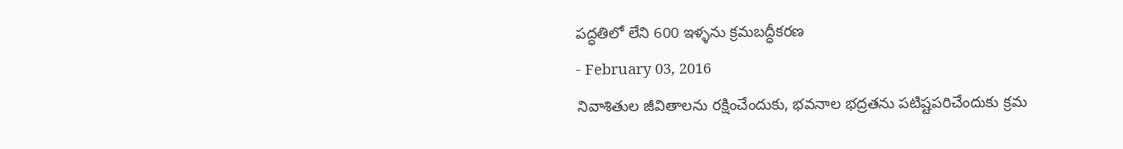పద్ధతిలో లేని 600 ఇళ్ళను క్రమబద్ధీకరణ
- February 03, 2016
నివాశితుల జీవితాలను రక్షించేందుకు, భవనాల భద్రతను పటిష్టపరిచేందుకు క్రమ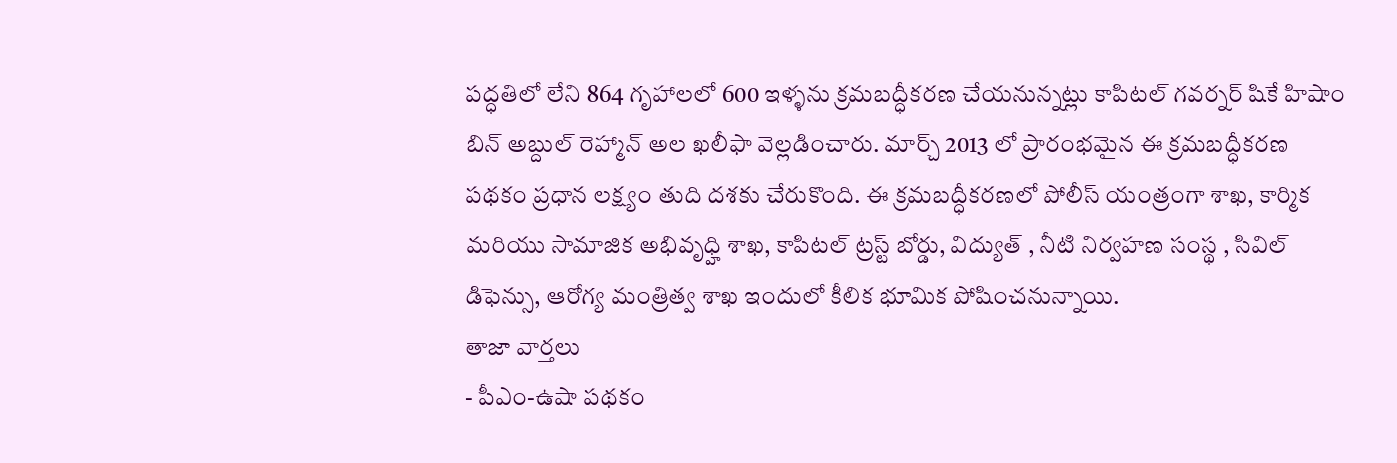పద్ధతిలో లేని 864 గృహాలలో 600 ఇళ్ళను క్రమబద్ధీకరణ చేయనున్నట్లు కాపిటల్ గవర్నర్ షికే హిషాం బిన్ అబ్దుల్ రెహ్మాన్ అల ఖలీఫా వెల్లడించారు. మార్చ్ 2013 లో ప్రారంభమైన ఈ క్రమబద్ధీకరణ పథకం ప్రధాన లక్ష్యం తుది దశకు చేరుకొంది. ఈ క్రమబద్ధీకరణలో పోలీస్ యంత్రంగా శాఖ, కార్మిక మరియు సామాజిక అభివృధ్హి శాఖ, కాపిటల్ ట్రస్ట్ బోర్డు, విద్యుత్ , నీటి నిర్వహణ సంస్థ , సివిల్ డిఫెన్సు, ఆరోగ్య మంత్రిత్వ శాఖ ఇందులో కీలిక భూమిక పోషించనున్నాయి.
తాజా వార్తలు
- పీఎం-ఉషా పథకం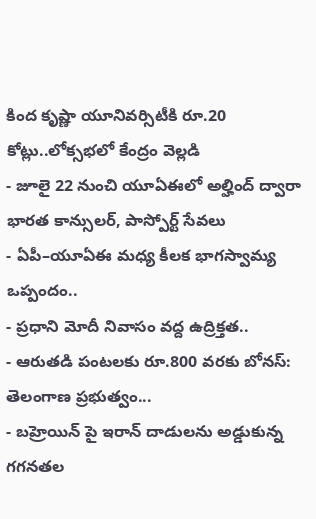కింద కృష్ణా యూనివర్సిటీకి రూ.20 కోట్లు..లోక్సభలో కేంద్రం వెల్లడి
- జూలై 22 నుంచి యూఏఈలో అల్హింద్ ద్వారా భారత కాన్సులర్, పాస్పోర్ట్ సేవలు
- ఏపీ–యూఏఈ మధ్య కీలక భాగస్వామ్య ఒప్పందం..
- ప్రధాని మోదీ నివాసం వద్ద ఉద్రిక్తత..
- ఆరుతడి పంటలకు రూ.800 వరకు బోనస్: తెలంగాణ ప్రభుత్వం...
- బహ్రెయిన్ పై ఇరాన్ దాడులను అడ్డుకున్న గగనతల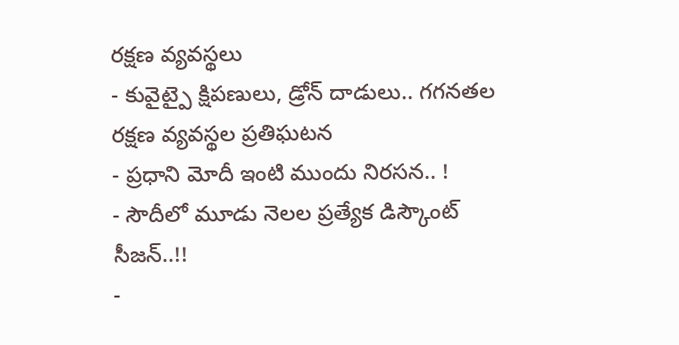రక్షణ వ్యవస్థలు
- కువైట్పై క్షిపణులు, డ్రోన్ దాడులు.. గగనతల రక్షణ వ్యవస్థల ప్రతిఘటన
- ప్రధాని మోదీ ఇంటి ముందు నిరసన.. !
- సౌదీలో మూడు నెలల ప్రత్యేక డిస్కౌంట్ సీజన్..!!
-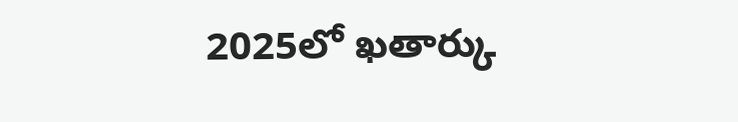2025లో ఖతార్కు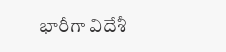భారీగా విదేశీ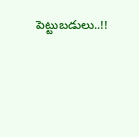పెట్టుబడులు..!!